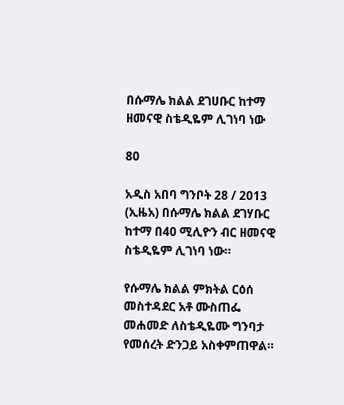በሱማሌ ክልል ደገሀቡር ከተማ ዘመናዊ ስቴዲዬም ሊገነባ ነው

80

አዲስ አበባ ግንቦት 28 / 2013 (ኢዜአ) በሱማሌ ክልል ደገሃቡር ከተማ በ40 ሚሊዮን ብር ዘመናዊ ስቴዲዬም ሊገነባ ነው።

የሱማሌ ክልል ምክትል ርዕሰ መስተዳደር አቶ ሙስጠፌ መሐመድ ለስቴዲዬሙ ግንባታ የመሰረት ድንጋይ አስቀምጠዋል።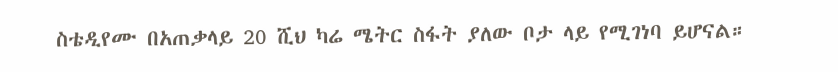ስቴዲየሙ በአጠቃላይ 20 ሺህ ካሬ ሜትር ስፋት ያለው ቦታ ላይ የሚገነባ ይሆናል።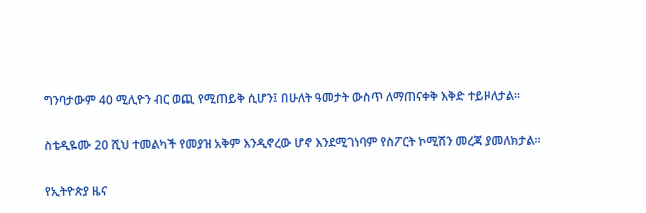ግንባታውም 40 ሚሊዮን ብር ወጪ የሚጠይቅ ሲሆን፤ በሁለት ዓመታት ውስጥ ለማጠናቀቅ እቅድ ተይዞለታል።

ስቴዲዬሙ 20 ሺህ ተመልካች የመያዝ አቅም እንዲኖረው ሆኖ እንደሚገነባም የስፖርት ኮሚሽን መረጃ ያመለክታል።

የኢትዮጵያ ዜና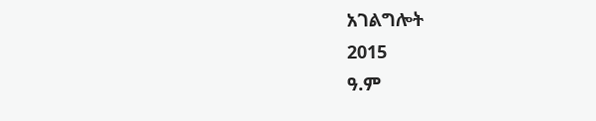አገልግሎት
2015
ዓ.ም